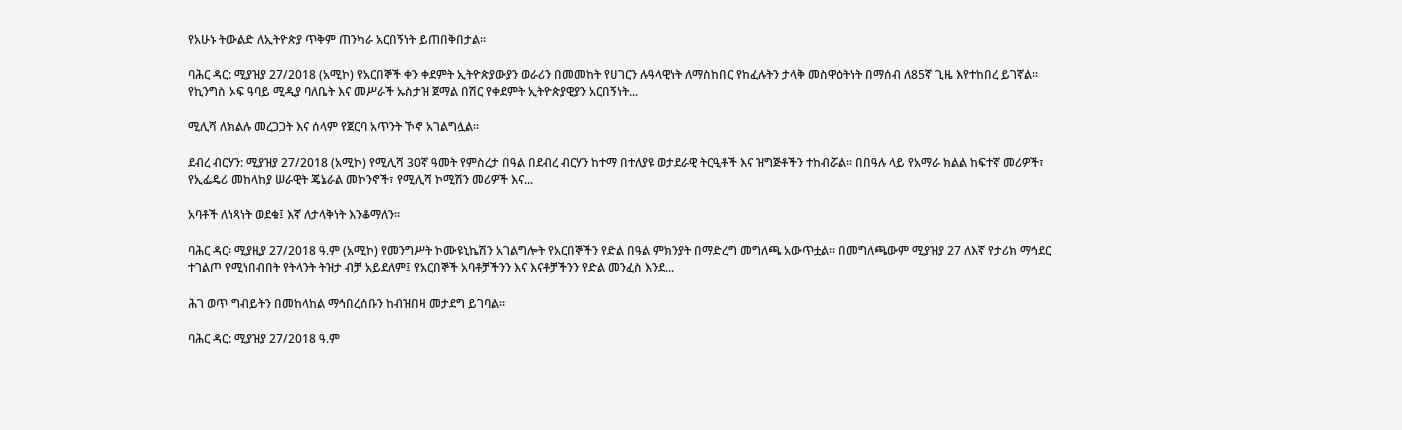የአሁኑ ትውልድ ለኢትዮጵያ ጥቅም ጠንካራ አርበኝነት ይጠበቅበታል።

ባሕር ዳር: ሚያዝያ 27/2018 (አሚኮ) የአርበኞች ቀን ቀደምት ኢትዮጵያውያን ወራሪን በመመከት የሀገርን ሉዓላዊነት ለማስከበር የከፈሉትን ታላቅ መስዋዕትነት በማሰብ ለ85ኛ ጊዜ እየተከበረ ይገኛል። የኪንግስ ኦፍ ዓባይ ሚዲያ ባለቤት እና መሥራች ኡስታዝ ጀማል በሽር የቀደምት ኢትዮጵያዊያን አርበኝነት...

ሚሊሻ ለክልሉ መረጋጋት እና ሰላም የጀርባ አጥንት ኾኖ አገልግሏል።

ደብረ ብርሃን: ሚያዝያ 27/2018 (አሚኮ) የሚሊሻ 30ኛ ዓመት የምስረታ በዓል በደብረ ብርሃን ከተማ በተለያዩ ወታደራዊ ትርዒቶች እና ዝግጅቶችን ተከብሯል። በበዓሉ ላይ የአማራ ክልል ከፍተኛ መሪዎች፣ የኢፌዴሪ መከላከያ ሠራዊት ጄኔራል መኮንኖች፣ የሚሊሻ ኮሚሽን መሪዎች እና...

አባቶች ለነጻነት ወደቁ፤ እኛ ለታላቅነት እንቆማለን።

ባሕር ዳር፡ ሚያዚያ 27/2018 ዓ.ም (አሚኮ) የመንግሥት ኮሙዩኒኬሽን አገልግሎት የአርበኞችን የድል በዓል ምክንያት በማድረግ መግለጫ አውጥቷል። በመግለጫውም ሚያዝያ 27 ለእኛ የታሪክ ማኅደር ተገልጦ የሚነበብበት የትላንት ትዝታ ብቻ አይደለም፤ የአርበኞች አባቶቻችንን እና እናቶቻችንን የድል መንፈስ እንደ...

ሕገ ወጥ ግብይትን በመከላከል ማኅበረሰቡን ከብዝበዛ መታደግ ይገባል።

ባሕር ዳር: ሚያዝያ 27/2018 ዓ.ም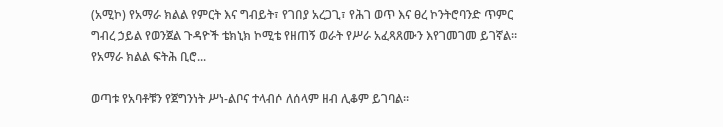(አሚኮ) የአማራ ክልል የምርት እና ግብይት፣ የገበያ አረጋጊ፣ የሕገ ወጥ እና ፀረ ኮንትሮባንድ ጥምር ግብረ ኃይል የወንጀል ጉዳዮች ቴክኒክ ኮሚቴ የዘጠኝ ወራት የሥራ አፈጻጸሙን እየገመገመ ይገኛል። የአማራ ክልል ፍትሕ ቢሮ...

ወጣቱ የአባቶቹን የጀግንነት ሥነ-ልቦና ተላብሶ ለሰላም ዘብ ሊቆም ይገባል።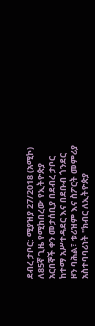ደብረ ታቦር: ሚያዝያ 27/2018 (አሚኮ) ለ85ኛ ጊዜ የሚከበረው የኢትዮጵያ አርበኞች ቀን መታሰቢያ በደብረ ታቦር ከተማ አሥተዳደር እና በደቡብ ጎንደር ዞን ባሕል፣ ቱሪዝም እና ስፖርት መምሪያ አስተባባሪነት "ክብር ለኢትዮጵያ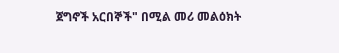ጀግኖች አርበኞች" በሚል መሪ መልዕክት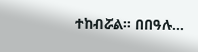ተከብሯል። በበዓሉ...